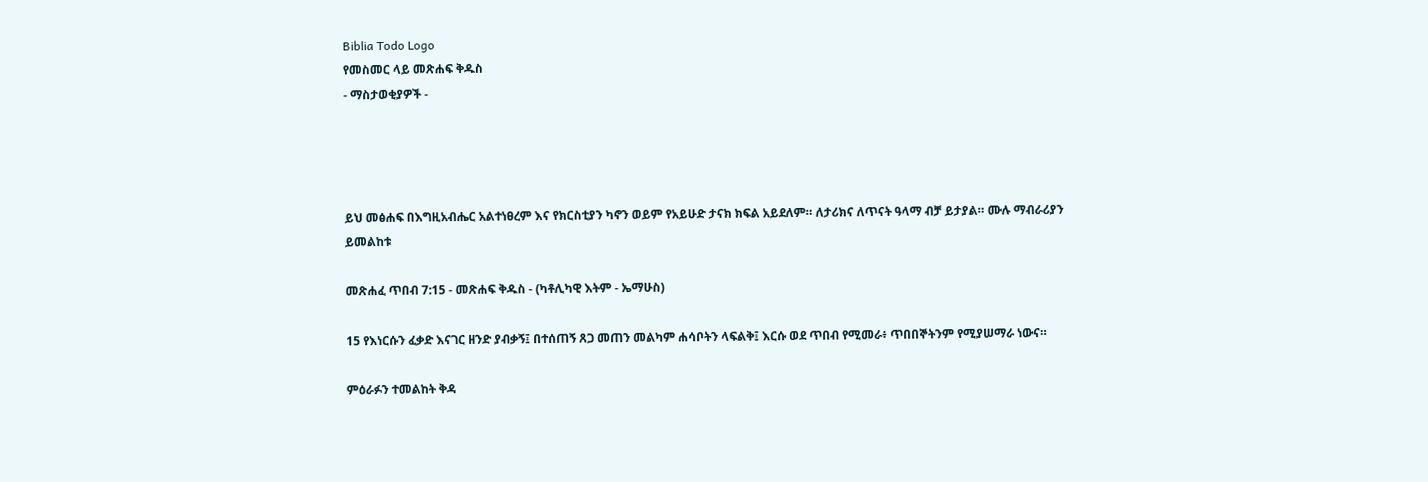Biblia Todo Logo
የመስመር ላይ መጽሐፍ ቅዱስ
- ማስታወቂያዎች -




ይህ መፅሐፍ በእግዚአብሔር አልተነፀረም እና የክርስቲያን ካኖን ወይም የአይሁድ ታናክ ክፍል አይደለም። ለታሪክና ለጥናት ዓላማ ብቻ ይታያል። ሙሉ ማብራሪያን ይመልከቱ

መጽሐፈ ጥበብ 7:15 - መጽሐፍ ቅዱስ - (ካቶሊካዊ እትም - ኤማሁስ)

15 የእነርሱን ፈቃድ እናገር ዘንድ ያብቃኝ፤ በተሰጠኝ ጸጋ መጠን መልካም ሐሳቦትን ላፍልቅ፤ እርሱ ወደ ጥበብ የሚመራ፥ ጥበበኞትንም የሚያሠማራ ነውና።

ምዕራፉን ተመልከት ቅዳ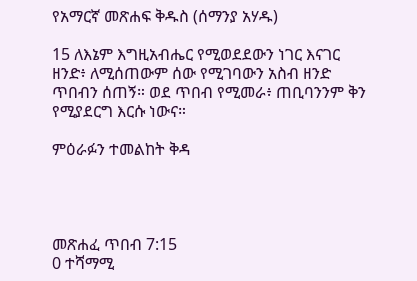የአማርኛ መጽሐፍ ቅዱስ (ሰማንያ አሃዱ)

15 ለእኔም እግዚአብሔር የሚወደደውን ነገር እናገር ዘንድ፥ ለሚሰጠውም ሰው የሚገባውን አስብ ዘንድ ጥበብን ሰጠኝ። ወደ ጥበብ የሚመራ፥ ጠቢባንንም ቅን የሚያደርግ እርሱ ነውና።

ምዕራፉን ተመልከት ቅዳ




መጽሐፈ ጥበብ 7:15
0 ተሻማሚ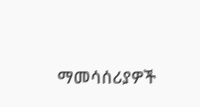ማመሳሰሪያዎች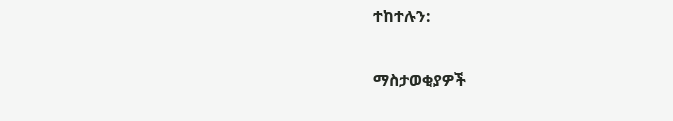ተከተሉን:

ማስታወቂያዎች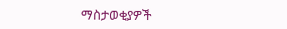ማስታወቂያዎች